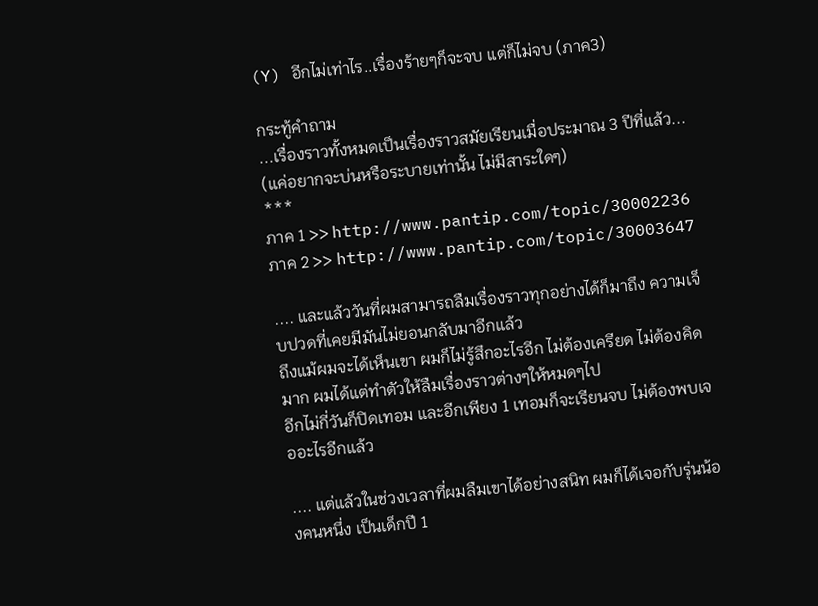(Y) อีกไม่เท่าไร..เรื่องร้ายๆก็จะจบ แต่ก็ไม่จบ (ภาค3)

กระทู้คำถาม
...เรื่องราวทั้งหมดเป็นเรื่องราวสมัยเรียนเมื่อประมาณ 3 ปีที่แล้ว... (แค่อยากจะบ่นหรือระบายเท่านั้น ไม่มีสาระใดๆ)
***
ภาค 1 >> http://www.pantip.com/topic/30002236
ภาค 2 >> http://www.pantip.com/topic/30003647

.... และแล้ววันที่ผมสามารถลืมเรื่องราวทุกอย่างได้ก็มาถึง ความเจ็บปวดที่เคยมีมันไม่ยอนกลับมาอีกแล้ว
ถึงแม้ผมจะได้เห็นเขา ผมก็ไม่รู้สึกอะไรอีก ไม่ต้องเครียด ไม่ต้องคิดมาก ผมได้แต่ทำตัวให้ลืมเรื่องราวต่างๆให้หมดๆไป
อีกไม่กี่วันก็ปิดเทอม และอีกเพียง 1 เทอมก็จะเรียนจบ ไม่ต้องพบเจออะไรอีกแล้ว

.... แต่แล้วในช่วงเวลาที่ผมลืมเขาได้อย่างสนิท ผมก็ได้เจอกับรุ่นน้องคนหนึ่ง เป็นเด็กปี 1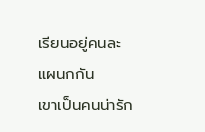เรียนอยู่คนละแผนกกัน
เขาเป็นคนน่ารัก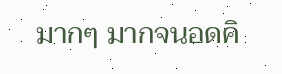มากๆ มากจนอดคิ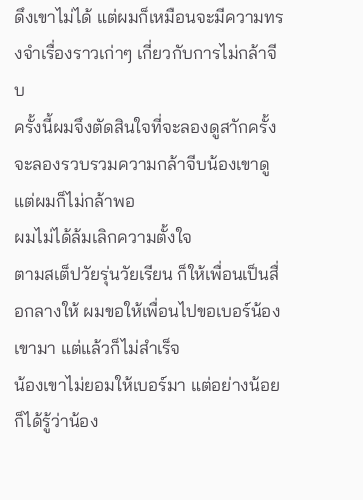ดึงเขาไม่ได้ แต่ผมก็เหมือนจะมีความทรงจำเรื่องราวเก่าๆ เกี่ยวกับการไม่กล้าจีบ
ครั้งนี้ผมจึงตัดสินใจที่จะลองดูสาักครั้ง จะลองรวบรวมความกล้าจีบน้องเขาดู แต่ผมก็ไม่กล้าพอ
ผมไม่ได้ล้มเลิกความตั้งใจ
ตามสเต็ปวัยรุ่นวัยเรียน ก็ให้เพื่อนเป็นสื่อกลางให้ ผมขอให้เพื่อนไปขอเบอร์น้องเขามา แต่แล้วก็ไม่สำเร็จ
น้องเขาไม่ยอมให้เบอร์มา แต่อย่างน้อยก็ได้รู้ว่าน้อง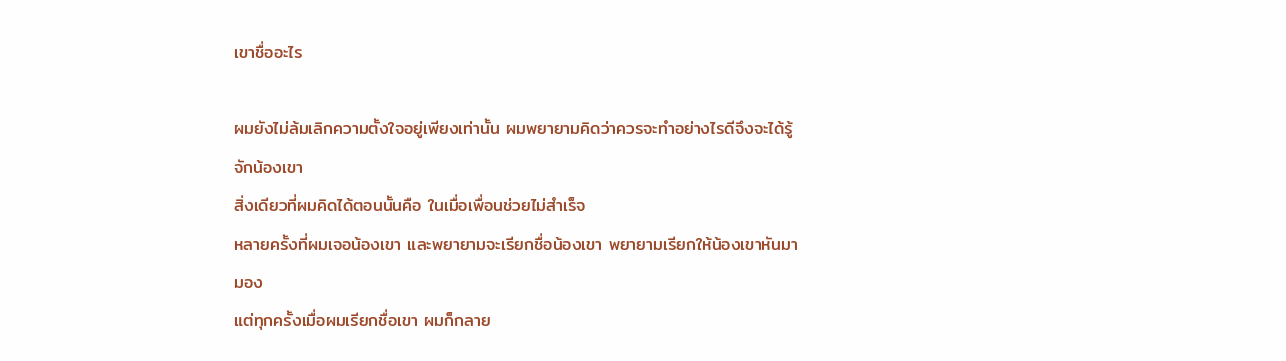เขาชื่ออะไร

ผมยังไม่ล้มเลิกความตั้งใจอยู่เพียงเท่านั้น ผมพยายามคิดว่าควรจะทำอย่างไรดีจึงจะได้รู้จักน้องเขา
สิ่งเดียวที่ผมคิดได้ตอนนั้นคือ ในเมื่อเพื่อนช่วยไม่สำเร็จ
หลายครั้งที่ผมเจอน้องเขา และพยายามจะเรียกชื่อน้องเขา พยายามเรียกให้น้องเขาหันมามอง
แต่ทุกครั้งเมื่อผมเรียกชื่อเขา ผมก็กลาย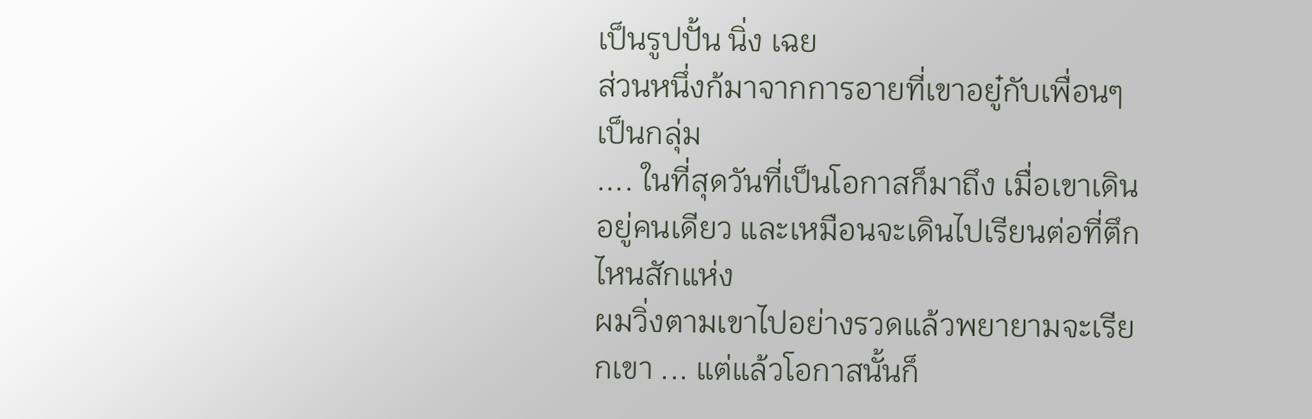เป็นรูปปั้น นิ่ง เฉย
ส่วนหนึ่งก้มาจากการอายที่เขาอยู๋กับเพื่อนๆเป็นกลุ่ม
.... ในที่สุดวันที่เป็นโอกาสก็มาถึง เมื่อเขาเดินอยู่คนเดียว และเหมือนจะเดินไปเรียนต่อที่ตึกไหนสักแห่ง
ผมวิ่งตามเขาไปอย่างรวดแล้วพยายามจะเรียกเขา ... แต่แล้วโอกาสนั้นก็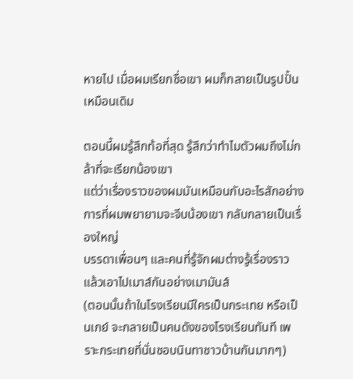หายไป เมื่อผมเรียกชื่อเขา ผมก็กลายเป็นรูปปั้นเหมือนเดิม

ตอนนี้ผมรู้สึกท้อที่สุด รู้สึกว่าทำไมตัวผมถึงไม่กล้าที่จะเรียกน้องเขา
แต่ว่าเรื่องราวของผมมันเหมือนกับอะไรสักอย่าง การที่ผมพยายามจะจีบน้องเขา กลับกลายเป็นเรื่องใหญ่
บรรดาเพื่อนๆ และคนที่รู้จักผมต่างรู้เรื่องราว แล้วเอาไปเมาส์กันอย่างเมามันส์
(ตอนนั้นถ้าในโรงเรียนมีใครเป็นกระเทย หรือเป็นเกย์ จะกลายเป็นคนดังของโรงเรียนทันที เพราะกระเทยที่นั่นชอบนินทาชาวบ้านกันมากๆ)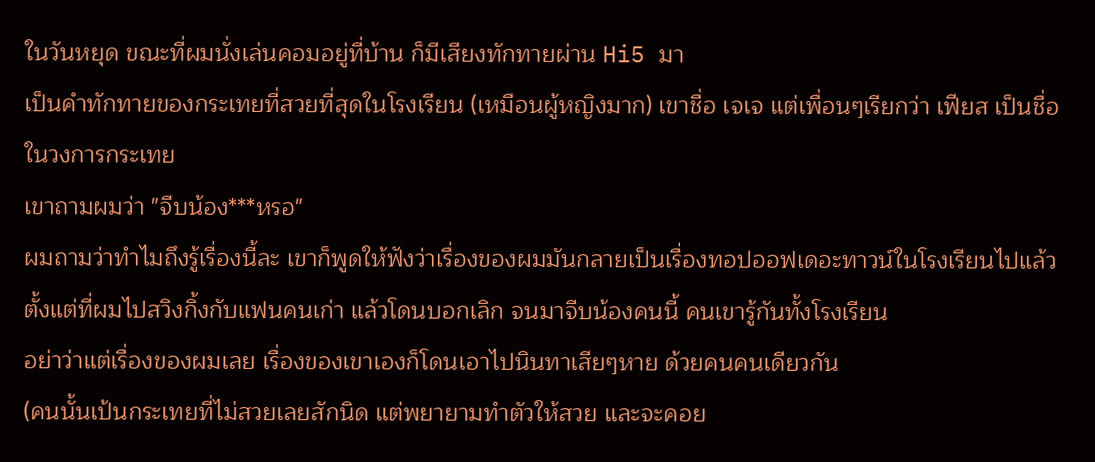ในวันหยุด ขณะที่ผมนั่งเล่นคอมอยู่ที่บ้าน ก็มีเสียงทักทายผ่าน Hi5 มา
เป็นคำทักทายของกระเทยที่สวยที่สุดในโรงเรียน (เหมือนผู้หญิงมาก) เขาชื่อ เจเจ แต่เพื่อนๆเรียกว่า เฟียส เป็นชื่อในวงการกระเทย
เขาถามผมว่า "จีบน้อง***หรอ"
ผมถามว่าทำไมถึงรู้เรื่องนี้ละ เขาก็พูดให้ฟังว่าเรื่องของผมมันกลายเป็นเรื่องทอปออฟเดอะทาวน์ในโรงเรียนไปแล้ว
ตั้งแต่ที่ผมไปสวิงกิ้งกับแฟนคนเก่า แล้วโดนบอกเลิก จนมาจีบน้องคนนี้ คนเขารู้กันทั้งโรงเรียน
อย่าว่าแต่เรื่องของผมเลย เรื่องของเขาเองก็โดนเอาไปนินทาเสียๆหาย ด้วยคนคนเดียวกัน
(คนนั้นเป้นกระเทยที่ไม่สวยเลยสักนิด แต่พยายามทำตัวให้สวย และจะคอย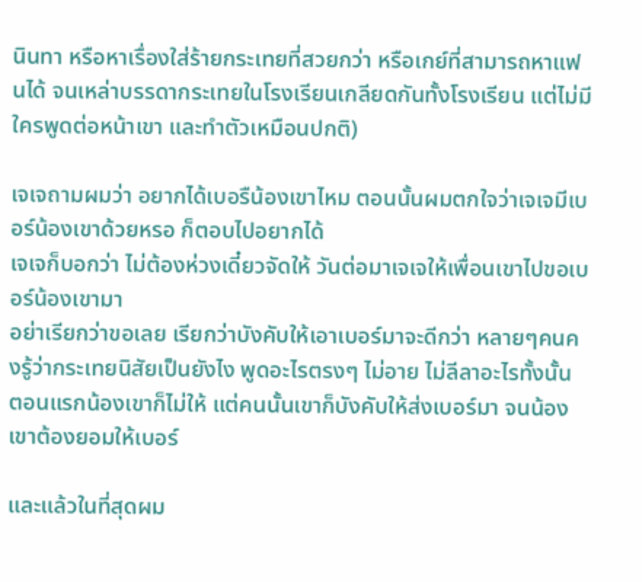นินทา หรือหาเรื่องใส่ร้ายกระเทยที่สวยกว่า หรือเกย์ที่สามารถหาแฟนได้ จนเหล่าบรรดากระเทยในโรงเรียนเกลียดกันทั้งโรงเรียน แต่ไม่มีใครพูดต่อหน้าเขา และทำตัวเหมือนปกติ)

เจเจถามผมว่า อยากได้เบอรืน้องเขาไหม ตอนนั้นผมตกใจว่าเจเจมีเบอร์น้องเขาด้วยหรอ ก็ตอบไปอยากได้
เจเจก็บอกว่า ไม่ต้องห่วงเดี๋ยวจัดให้ วันต่อมาเจเจให้เพื่อนเขาไปขอเบอร์น้องเขามา
อย่าเรียกว่าขอเลย เรียกว่าบังคับให้เอาเบอร์มาจะดีกว่า หลายๆคนคงรู้ว่ากระเทยนิสัยเป็นยังไง พูดอะไรตรงๆ ไม่อาย ไม่ลีลาอะไรทั้งนั้น
ตอนแรกน้องเขาก็ไม่ให้ แต่คนนั้นเขาก็บังคับให้ส่งเบอร์มา จนน้องเขาต้องยอมให้เบอร์

และแล้วในที่สุดผม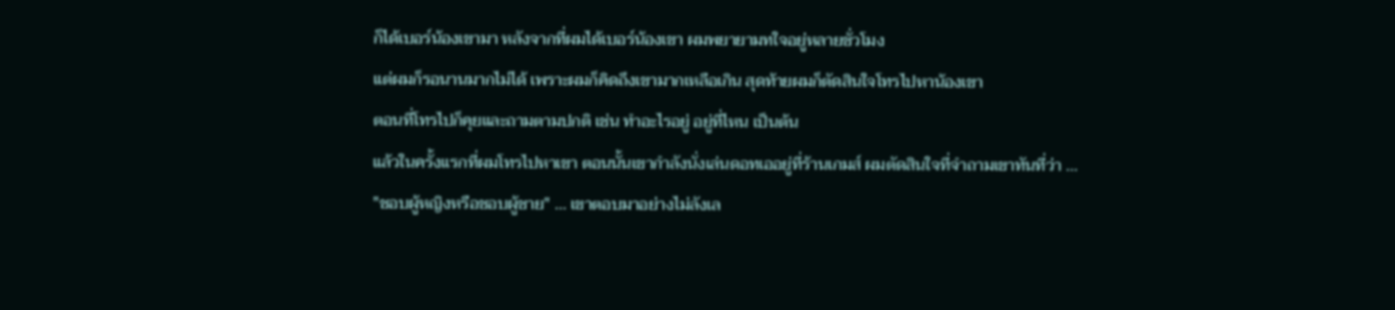ก็ได้เบอร์น้องเขามา หลังจากที่ผมได้เบอร์น้องเขา ผมพยายามทใจอยู่หลายชั่วโมง
แต่ผมก็รอนานมากไม่ได้ เพราะผมก็คิดถึงเขามากเหลือเกิน สุดท้ายผมก็ตัดสินใจโทรไปหาน้องเขา
ตอนที่โทรไปก็คุยและถามตามปกติ เช่น ทำอะไรอยู่ อยู่ที่ไหน เป็นต้น
แล้วในครั้งแรกที่ผมโทรไปหาเขา ตอนนั้นเขากำลังนั่งเล่นดอทเออยู่ที่ร้านเกมส์ ผมตัดสินใจที่จำถามเขาทันที่ว่า ...
"ชอบผู้หญิงหรือชอบผู้ชาย" ... เขาตอบมาอย่างไม่ลังเล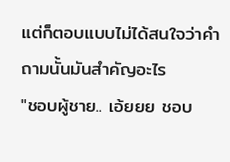แต่ก็ตอบแบบไม่ได้สนใจว่าคำถามนั้นมันสำคัญอะไร
"ชอบผู้ชาย.. เอ้ยยย ชอบ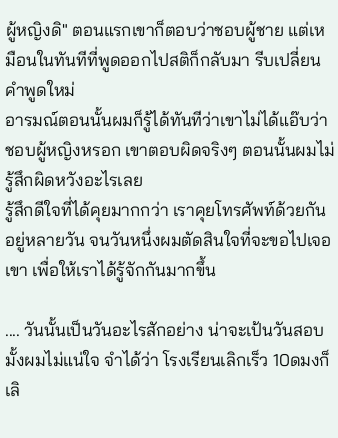ผู้หญิงดิ" ตอนแรกเขาก็ตอบว่าชอบผู้ชาย แต่เหมือนในทันทีที่พูดออกไปสติก็กลับมา รีบเปลี่ยนคำพูดใหม่
อารมณ์ตอนนั้นผมก็รู้ได้ทันทีว่าเขาไม่ได้แอ๊บว่าชอบผู้หญิงหรอก เขาตอบผิดจริงๆ ตอนนั้นผมไม่รู้สึกผิดหวังอะไรเลย
รู้สึกดีใจที่ได้คุยมากกว่า เราคุยโทรศัพท์ด้วยกันอยู่หลายวัน จนวันหนึ่งผมตัดสินใจที่จะขอไปเจอเขา เพื่อให้เราได้รู้จักกันมากขึ้น

.... วันนั้นเป็นวันอะไรสักอย่าง น่าจะเป้นวันสอบมั้งผมไม่แน่ใจ จำได้ว่า โรงเรียนเลิกเร็ว 10ดมงก็เลิ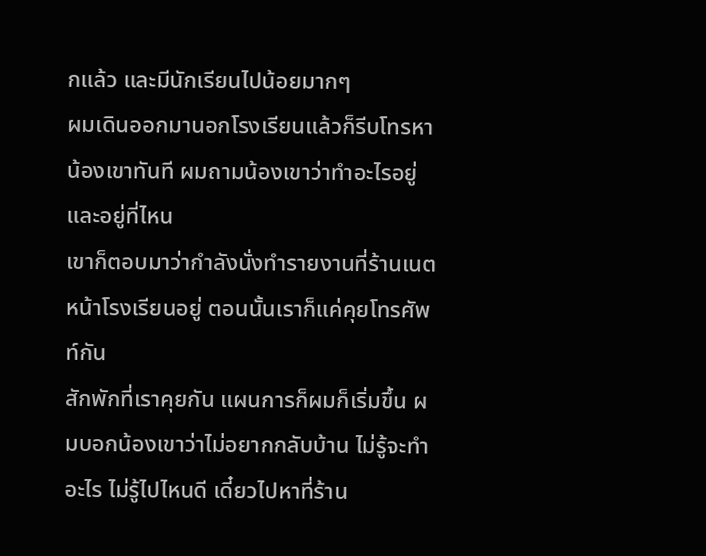กแล้ว และมีนักเรียนไปน้อยมากๆ
ผมเดินออกมานอกโรงเรียนแล้วก็รีบโทรหาน้องเขาทันที ผมถามน้องเขาว่าทำอะไรอยู่ และอยู่ที่ไหน
เขาก็ตอบมาว่ากำลังนั่งทำรายงานที่ร้านเนตหน้าโรงเรียนอยู่ ตอนนั้นเราก็แค่คุยโทรศัพท์กัน
สักพักที่เราคุยกัน แผนการก็ผมก็เริ่มขึ้น ผมบอกน้องเขาว่าไม่อยากกลับบ้าน ไม่รู้จะทำอะไร ไม่รู้ไปไหนดี เดี๋ยวไปหาที่ร้าน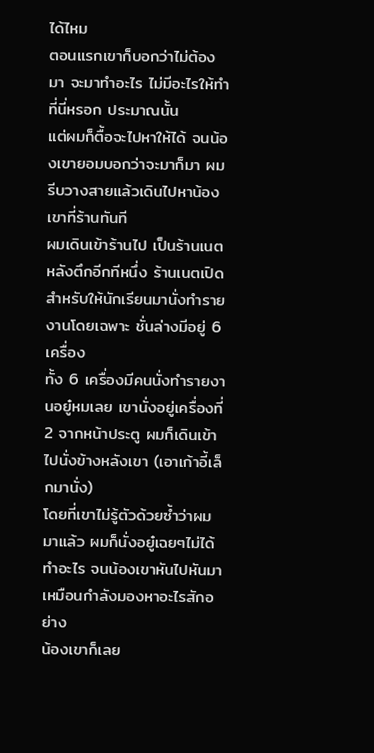ได้ไหม
ตอนแรกเขาก็บอกว่าไม่ต้องมา จะมาทำอะไร ไม่มีอะไรให้ทำที่นี่หรอก ประมาณนั้น
แต่ผมก็ตื้อจะไปหาให้ได้ จนน้องเขายอมบอกว่าจะมาก็มา ผมรีบวางสายแล้วเดินไปหาน้องเขาที่ร้านทันที
ผมเดินเข้าร้านไป เป็นร้านเนตหลังตึกอีกทีหนึ่ง ร้านเนตเปิดสำหรับให้นักเรียนมานั่งทำรายงานโดยเฉพาะ ชั่นล่างมีอยู่ 6 เครื่อง
ทั้ง 6 เครื่องมีคนนั่งทำรายงานอยู๋หมเลย เขานั่งอยู่เครื่องที่ 2 จากหน้าประตู ผมก็เดินเข้าไปนั่งข้างหลังเขา (เอาเก้าอี้เล็กมานั่ง)
โดยที่เขาไม่รู้ตัวด้วยซ้ำว่าผมมาแล้ว ผมก็นั่งอยู๋เฉยๆไม่ได้ทำอะไร จนน้องเขาหันไปหันมาเหมือนกำลังมองหาอะไรสักอย่าง
น้องเขาก็เลย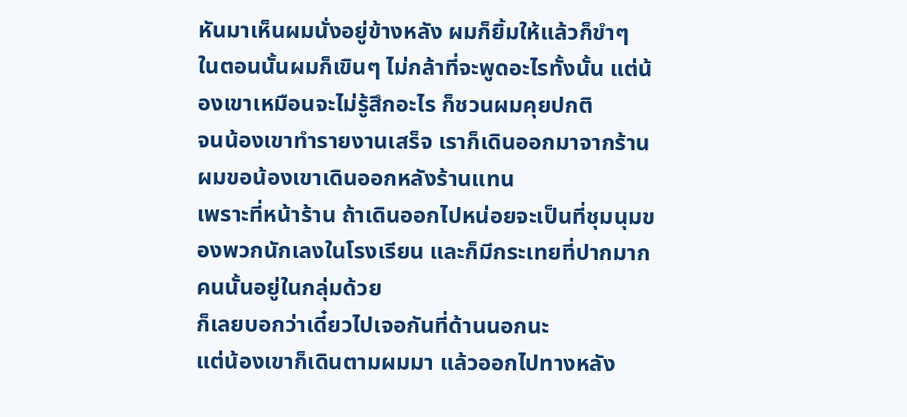หันมาเห็นผมนั่งอยู่ข้างหลัง ผมก็ยิ้มให้แล้วก็ขำๆ
ในตอนนั้นผมก็เขินๆ ไม่กล้าที่จะพูดอะไรทั้งนั้น แต่น้องเขาเหมือนจะไม่รู้สึกอะไร ก็ชวนผมคุยปกติ
จนน้องเขาทำรายงานเสร็จ เราก็เดินออกมาจากร้าน ผมขอน้องเขาเดินออกหลังร้านแทน
เพราะที่หน้าร้าน ถ้าเดินออกไปหน่อยจะเป็นที่ชุมนุมของพวกนักเลงในโรงเรียน และก็มีกระเทยที่ปากมากคนนั้นอยู่ในกลุ่มด้วย
ก็เลยบอกว่าเดี๋ยวไปเจอกันที่ด้านนอกนะ
แต่น้องเขาก็เดินตามผมมา แล้วออกไปทางหลัง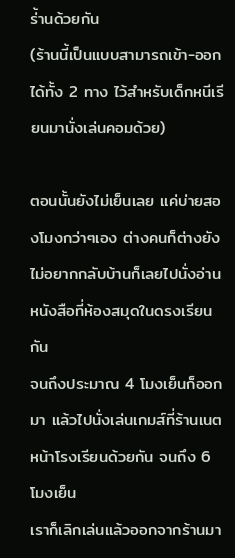ร่้านด้วยกัน
(ร้านนี้เป็นแบบสามารถเข้า-ออกได้ทั้ง 2 ทาง ไว้สำหรับเด็กหนีเรียนมานั่งเล่นคอมด้วย)

ตอนนั้นยังไม่เย็นเลย แค่บ่ายสองโมงกว่าๆเอง ต่างคนก็ต่างยังไม่อยากกลับบ้านก็เลยไปนั่งอ่านหนังสือที่ห้องสมุดในดรงเรียนกัน
จนถึงประมาณ 4 โมงเย็นก็ออกมา แล้วไปนั่งเล่นเกมส์ที่ร้านเนตหน้าโรงเรียนด้วยกัน จนถึง 6 โมงเย็น
เราก็เลิกเล่นแล้วออกจากร้านมา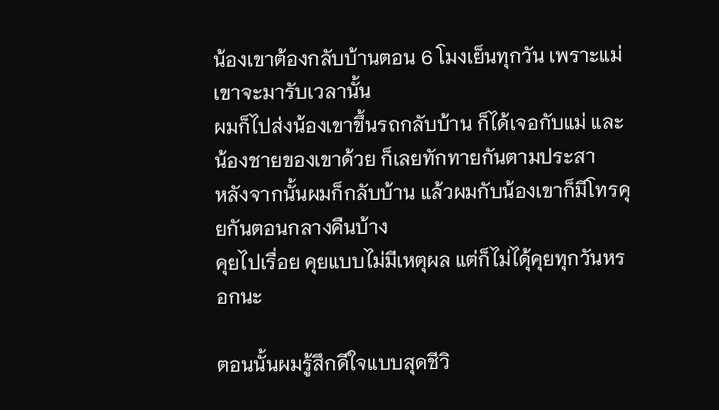น้องเขาต้องกลับบ้านตอน 6 โมงเย็นทุกวัน เพราะแม่เขาจะมารับเวลานั้น
ผมก็ไปส่งน้องเขาขึ้นรถกลับบ้าน ก็ได้เจอกับแม่ และน้องชายของเขาด้วย ก็เลยทักทายกันตามประสา
หลังจากนั้นผมก็กลับบ้าน แล้วผมกับน้องเขาก็มีโทรคุยกันตอนกลางคืนบ้าง
คุยไปเรื่อย คุยแบบไม่มีเหตุผล แต่ก็ไม่ไดุ้คุยทุกวันหรอกนะ

ตอนนั้นผมรู้สึกดีใจแบบสุดชีวิ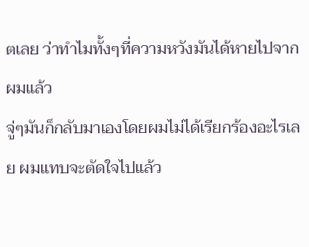ตเลย ว่าทำไมทั้งๆที่ความหวังมันได้หายไปจากผมแล้ว
จู่ๆมันก็กลับมาเองโดยผมไม่ได้เรียกร้องอะไรเลย ผมแทบจะตัดใจไปแล้ว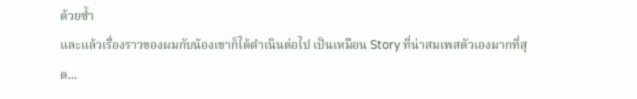ด้วยซ้ำ
และแล้วเรื่องราวของผมกับน้องเขาก็ได้ดำเนินต่อไป เป็นเหมือน Story ที่น่าสมเพสตัวเองมากที่สุด...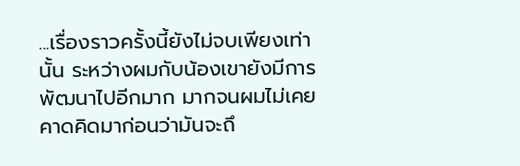...เรื่องราวครั้งนี้ยังไม่จบเพียงเท่านั้น ระหว่างผมกับน้องเขายังมีการพัฒนาไปอีกมาก มากจนผมไม่เคยคาดคิดมาก่อนว่ามันจะถึ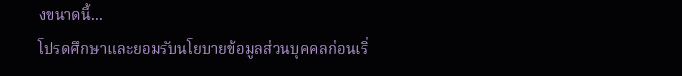งขนาดนี้...
โปรดศึกษาและยอมรับนโยบายข้อมูลส่วนบุคคลก่อนเริ่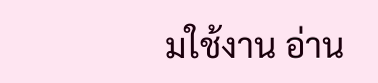มใช้งาน อ่าน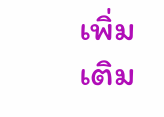เพิ่มเติม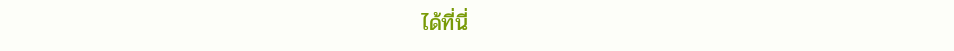ได้ที่นี่